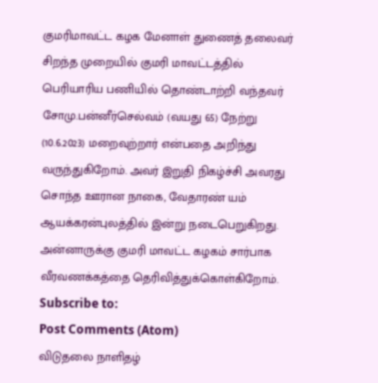குமரிமாவட்ட கழக மேனாள் துணைத் தலைவர் சிறந்த முறையில் குமரி மாவட்டத்தில் பெரியாரிய பணியில் தொண்டாற்றி வந்தவர் சோமு.பன்னீர்செல்வம் (வயது 65) நேற்று (10.6.2023) மறைவுற்றார் என்பதை அறிந்து வருந்துகிறோம். அவர் இறுதி நிகழ்ச்சி அவரது சொந்த ஊரான நாகை, வேதாரண் யம் ஆயக்கரன்புலத்தில் இன்று நடைபெறுகிறது. அன்னாருக்கு குமரி மாவட்ட கழகம் சார்பாக வீரவணக்கத்தை தெரிவித்துக்கொள்கிறோம்.
Subscribe to:
Post Comments (Atom)
விடுதலை நாளிதழ்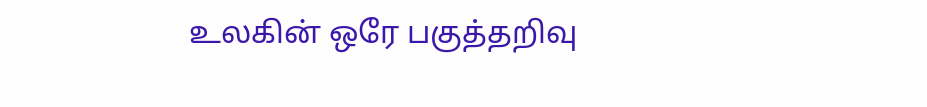உலகின் ஒரே பகுத்தறிவு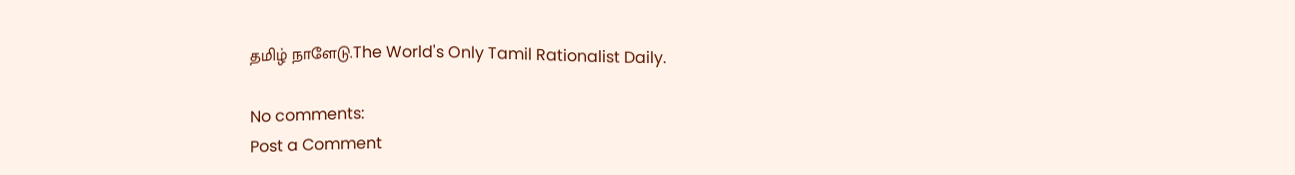தமிழ் நாளேடு.The World's Only Tamil Rationalist Daily.

No comments:
Post a Comment